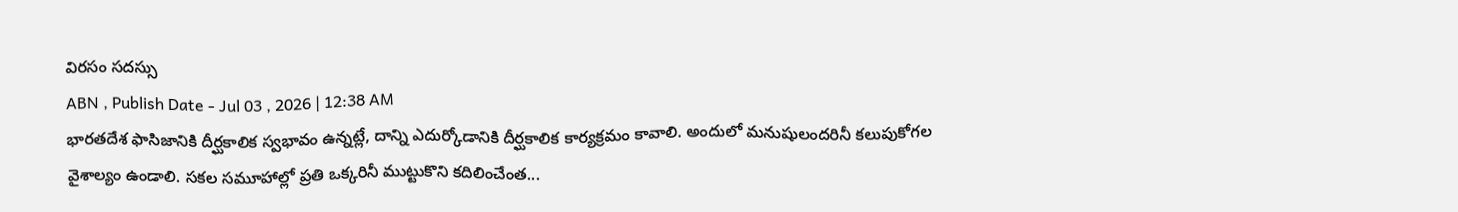విరసం సదస్సు
ABN , Publish Date - Jul 03 , 2026 | 12:38 AM
భారతదేశ ఫాసిజానికి దీర్ఘకాలిక స్వభావం ఉన్నట్లే, దాన్ని ఎదుర్కోడానికి దీర్ఘకాలిక కార్యక్రమం కావాలి. అందులో మనుషులందరినీ కలుపుకోగల వైశాల్యం ఉండాలి. సకల సమూహాల్లో ప్రతి ఒక్కరినీ ముట్టుకొని కదిలించేంత...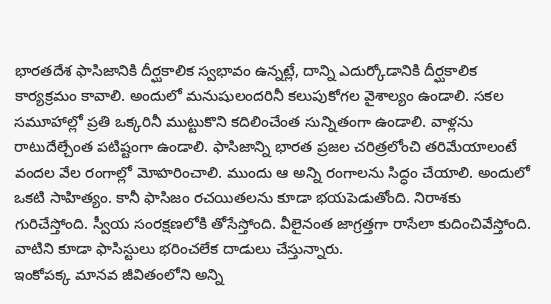భారతదేశ ఫాసిజానికి దీర్ఘకాలిక స్వభావం ఉన్నట్లే, దాన్ని ఎదుర్కోడానికి దీర్ఘకాలిక కార్యక్రమం కావాలి. అందులో మనుషులందరినీ కలుపుకోగల వైశాల్యం ఉండాలి. సకల సమూహాల్లో ప్రతి ఒక్కరినీ ముట్టుకొని కదిలించేంత సున్నితంగా ఉండాలి. వాళ్లను రాటుదేల్చేంత పటిష్టంగా ఉండాలి. ఫాసిజాన్ని భారత ప్రజల చరిత్రలోంచి తరిమేయాలంటే వందల వేల రంగాల్లో మోహరించాలి. ముందు ఆ అన్ని రంగాలను సిద్ధం చేయాలి. అందులో ఒకటి సాహిత్యం. కానీ ఫాసిజం రచయితలను కూడా భయపెడుతోంది. నిరాశకు గురిచేస్తోంది. స్వీయ సంరక్షణలోకి తోసేస్తోంది. వీలైనంత జాగ్రత్తగా రాసేలా కుదించివేస్తోంది. వాటిని కూడా ఫాసిస్టులు భరించలేక దాడులు చేస్తున్నారు.
ఇంకోపక్క మానవ జీవితంలోని అన్ని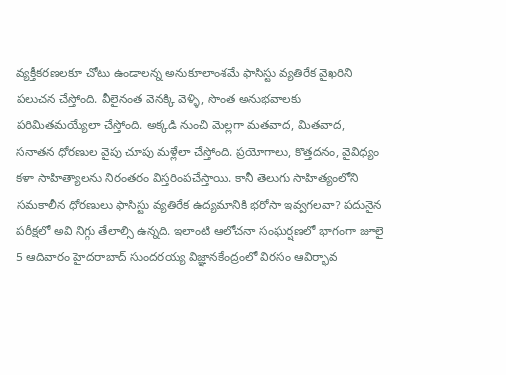వ్యక్తీకరణలకూ చోటు ఉండాలన్న అనుకూలాంశమే ఫాసిస్టు వ్యతిరేక వైఖరిని పలుచన చేస్తోంది. వీలైనంత వెనక్కి వెళ్ళి, సొంత అనుభవాలకు పరిమితమయ్యేలా చేస్తోంది. అక్కడి నుంచి మెల్లగా మతవాద, మితవాద, సనాతన ధోరణుల వైపు చూపు మళ్లేలా చేస్తోంది. ప్రయోగాలు, కొత్తదనం, వైవిధ్యం కళా సాహిత్యాలను నిరంతరం విస్తరింపచేస్తాయి. కానీ తెలుగు సాహిత్యంలోని సమకాలీన ధోరణులు ఫాసిస్టు వ్యతిరేక ఉద్యమానికి భరోసా ఇవ్వగలవా? పదునైన పరీక్షలో అవి నిగ్గు తేలాల్సి ఉన్నది. ఇలాంటి ఆలోచనా సంఘర్షణలో భాగంగా జూలై 5 ఆదివారం హైదరాబాద్ సుందరయ్య విజ్ఞానకేంద్రంలో విరసం ఆవిర్భావ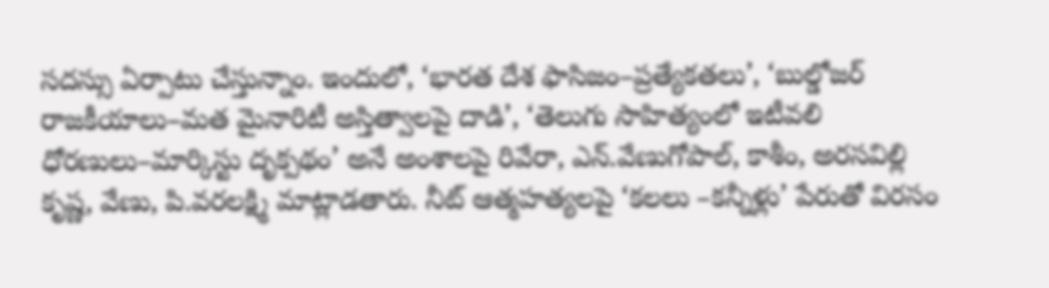సదస్సు ఏర్పాటు చేస్తున్నాం. ఇందులో, ‘భారత దేశ ఫాసిజం–ప్రత్యేకతలు’, ‘బుల్డోజర్ రాజకీయాలు–మత మైనారిటీ అస్తిత్వాలపై దాడి’, ‘తెలుగు సాహిత్యంలో ఇటీవలి ధోరణులు–మార్కిస్టు దృక్పథం’ అనే అంశాలపై రివేరా, ఎన్.వేణుగోపాల్, కాశీం, అరసవిల్లి కృష్ణ, వేణు, పి.వరలక్ష్మి మాట్లాడతారు. నీట్ ఆత్మహత్యలపై ‘కలలు –కన్నీళ్లు’ పేరుతో విరసం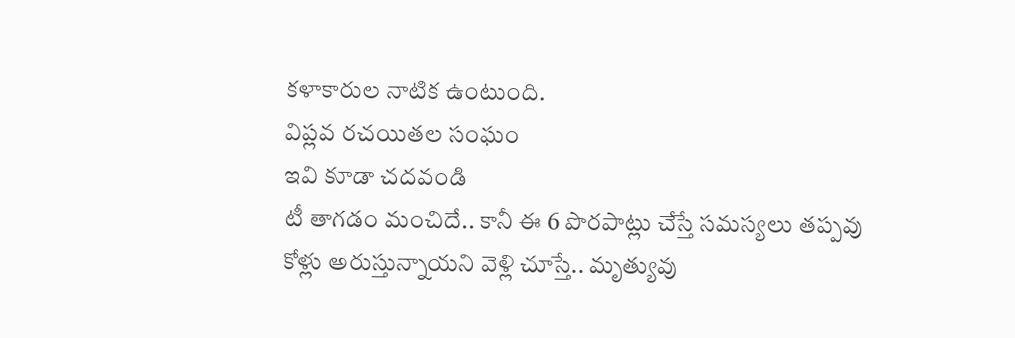కళాకారుల నాటిక ఉంటుంది.
విప్లవ రచయితల సంఘం
ఇవి కూడా చదవండి
టీ తాగడం మంచిదే.. కానీ ఈ 6 పొరపాట్లు చేస్తే సమస్యలు తప్పవు
కోళ్లు అరుస్తున్నాయని వెళ్లి చూస్తే.. మృత్యువు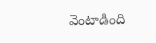వెంటాడింది